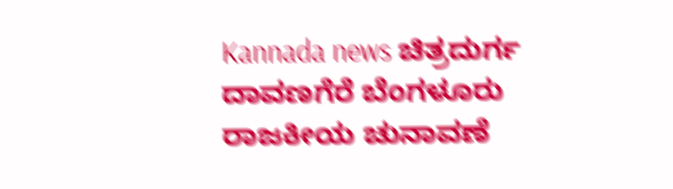Kannada news ಚಿತ್ರದುರ್ಗ ದಾವಣಗೆರೆ ಬೆಂಗಳೂರು ರಾಜಕೀಯ ಚುನಾವಣೆ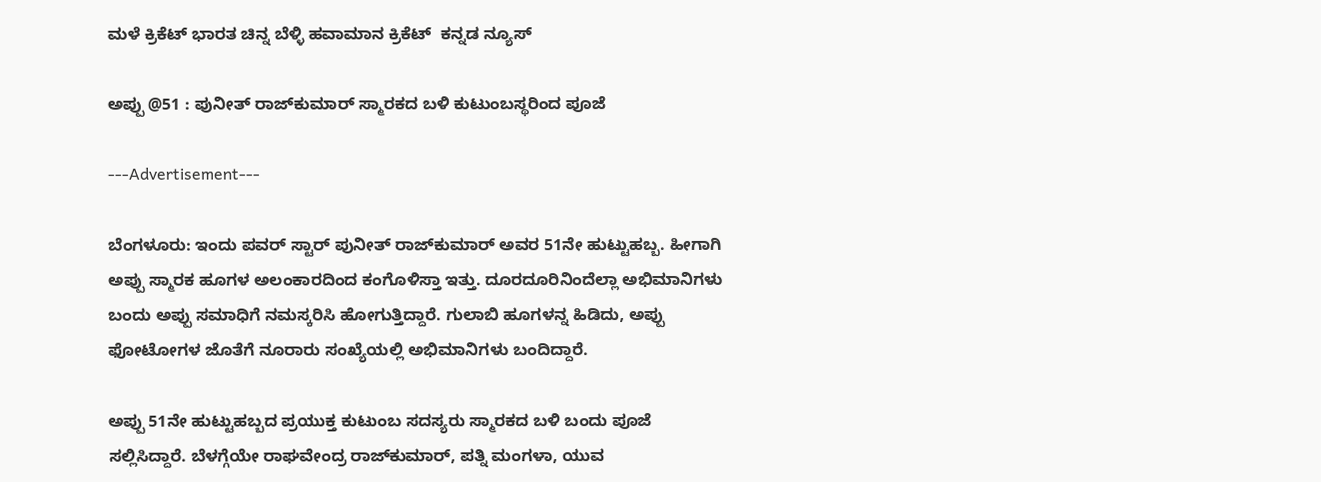ಮಳೆ ಕ್ರಿಕೆಟ್ ಭಾರತ ಚಿನ್ನ ಬೆಳ್ಳಿ ಹವಾಮಾನ ಕ್ರಿಕೆಟ್  ಕನ್ನಡ ನ್ಯೂಸ್

ಅಪ್ಪು @51 : ಪುನೀತ್ ರಾಜ್‍ಕುಮಾರ್ ಸ್ಮಾರಕದ ಬಳಿ ಕುಟುಂಬಸ್ಥರಿಂದ ಪೂಜೆ

---Advertisement---

ಬೆಂಗಳೂರು: ಇಂದು ಪವರ್ ಸ್ಟಾರ್ ಪುನೀತ್ ರಾಜ್‍ಕುಮಾರ್ ಅವರ 51ನೇ ಹುಟ್ಟುಹಬ್ಬ. ಹೀಗಾಗಿ ಅಪ್ಪು ಸ್ಮಾರಕ ಹೂಗಳ ಅಲಂಕಾರದಿಂದ ಕಂಗೊಳಿಸ್ತಾ ಇತ್ತು. ದೂರದೂರಿನಿಂದೆಲ್ಲಾ ಅಭಿಮಾನಿಗಳು ಬಂದು ಅಪ್ಪು ಸಮಾಧಿಗೆ ನಮಸ್ಕರಿಸಿ ಹೋಗುತ್ತಿದ್ದಾರೆ. ಗುಲಾಬಿ ಹೂಗಳನ್ನ ಹಿಡಿದು, ಅಪ್ಪು ಫೋಟೋಗಳ ಜೊತೆಗೆ ನೂರಾರು ಸಂಖ್ಯೆಯಲ್ಲಿ ಅಭಿಮಾನಿಗಳು ಬಂದಿದ್ದಾರೆ.

ಅಪ್ಪು 51ನೇ ಹುಟ್ಟುಹಬ್ಬದ ಪ್ರಯುಕ್ತ ಕುಟುಂಬ ಸದಸ್ಯರು ಸ್ಮಾರಕದ ಬಳಿ ಬಂದು ಪೂಜೆ ಸಲ್ಲಿಸಿದ್ದಾರೆ. ಬೆಳಗ್ಗೆಯೇ ರಾಘವೇಂದ್ರ ರಾಜ್‍ಕುಮಾರ್, ಪತ್ನಿ ಮಂಗಳಾ, ಯುವ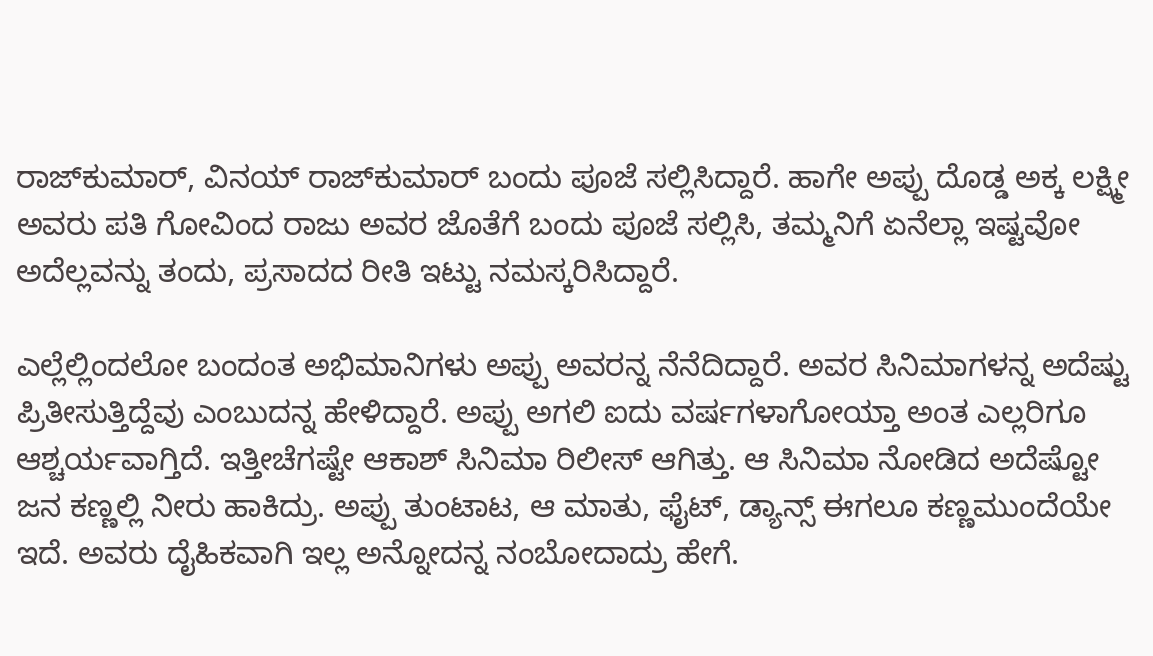ರಾಜ್‍ಕುಮಾರ್, ವಿನಯ್ ರಾಜ್‍ಕುಮಾರ್ ಬಂದು ಪೂಜೆ‌ ಸಲ್ಲಿಸಿದ್ದಾರೆ. ಹಾಗೇ ಅಪ್ಪು ದೊಡ್ಡ ಅಕ್ಕ ಲಕ್ಷ್ಮೀ ಅವರು ಪತಿ ಗೋವಿಂದ ರಾಜು ಅವರ ಜೊತೆಗೆ ಬಂದು ಪೂಜೆ ಸಲ್ಲಿಸಿ, ತಮ್ಮನಿಗೆ ಏನೆಲ್ಲಾ ಇಷ್ಟವೋ ಅದೆಲ್ಲವನ್ನು ತಂದು, ಪ್ರಸಾದದ ರೀತಿ ಇಟ್ಟು ನಮಸ್ಕರಿಸಿದ್ದಾರೆ.

ಎಲ್ಲೆಲ್ಲಿಂದಲೋ ಬಂದಂತ ಅಭಿಮಾನಿಗಳು ಅಪ್ಪು ಅವರನ್ನ ನೆನೆದಿದ್ದಾರೆ. ಅವರ ಸಿನಿಮಾಗಳನ್ನ ಅದೆಷ್ಟು ಪ್ರಿತೀಸುತ್ತಿದ್ದೆವು ಎಂಬುದನ್ನ ಹೇಳಿದ್ದಾರೆ. ಅಪ್ಪು ಅಗಲಿ ಐದು ವರ್ಷಗಳಾಗೋಯ್ತಾ ಅಂತ ಎಲ್ಲರಿಗೂ ಆಶ್ಚರ್ಯವಾಗ್ತಿದೆ. ಇತ್ತೀಚೆಗಷ್ಟೇ ಆಕಾಶ್ ಸಿನಿಮಾ ರಿಲೀಸ್ ಆಗಿತ್ತು. ಆ ಸಿನಿಮಾ ನೋಡಿದ ಅದೆಷ್ಟೋ ಜನ ಕಣ್ಣಲ್ಲಿ ನೀರು ಹಾಕಿದ್ರು. ಅಪ್ಪು ತುಂಟಾಟ, ಆ ಮಾತು, ಫೈಟ್, ಡ್ಯಾನ್ಸ್ ಈಗಲೂ ಕಣ್ಣ‌ಮುಂದೆಯೇ ಇದೆ. ಅವರು ದೈಹಿಕವಾಗಿ ಇಲ್ಲ ಅನ್ನೋದನ್ನ ನಂಬೋದಾದ್ರು ಹೇಗೆ.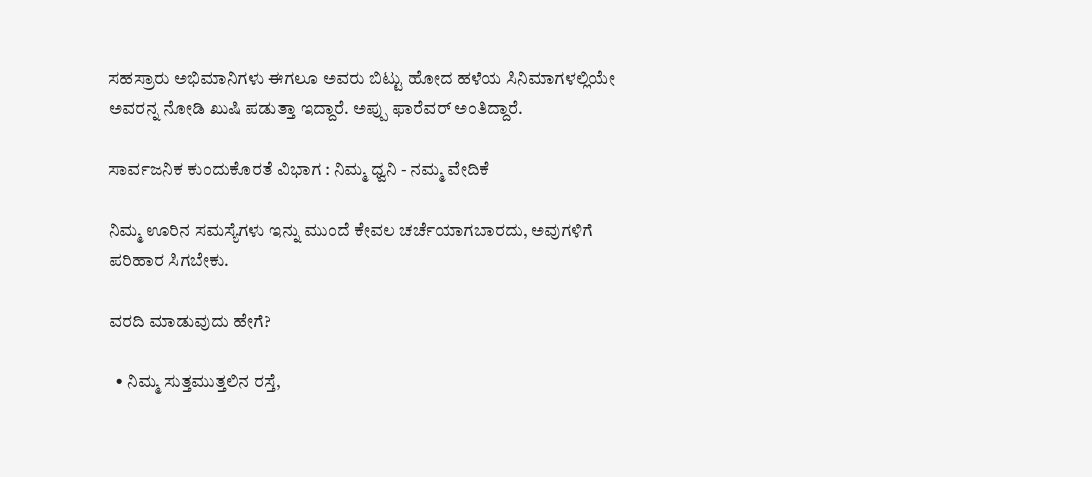ಸಹಸ್ರಾರು ಅಭಿಮಾನಿಗಳು ಈಗಲೂ ಅವರು ಬಿಟ್ಟು ಹೋದ ಹಳೆಯ ಸಿನಿಮಾಗಳಲ್ಲಿಯೇ ಅವರನ್ನ ನೋಡಿ ಖುಷಿ ಪಡುತ್ತಾ ಇದ್ದಾರೆ. ಅಪ್ಪು ಫಾರೆವರ್ ಅಂತಿದ್ದಾರೆ.

ಸಾರ್ವಜನಿಕ ಕುಂದುಕೊರತೆ ವಿಭಾಗ : ನಿಮ್ಮ ಧ್ವನಿ - ನಮ್ಮ ವೇದಿಕೆ

ನಿಮ್ಮ ಊರಿನ ಸಮಸ್ಯೆಗಳು ಇನ್ನು ಮುಂದೆ ಕೇವಲ ಚರ್ಚೆಯಾಗಬಾರದು, ಅವುಗಳಿಗೆ ಪರಿಹಾರ ಸಿಗಬೇಕು.

ವರದಿ ಮಾಡುವುದು ಹೇಗೆ?

  • ನಿಮ್ಮ ಸುತ್ತಮುತ್ತಲಿನ ರಸ್ತೆ,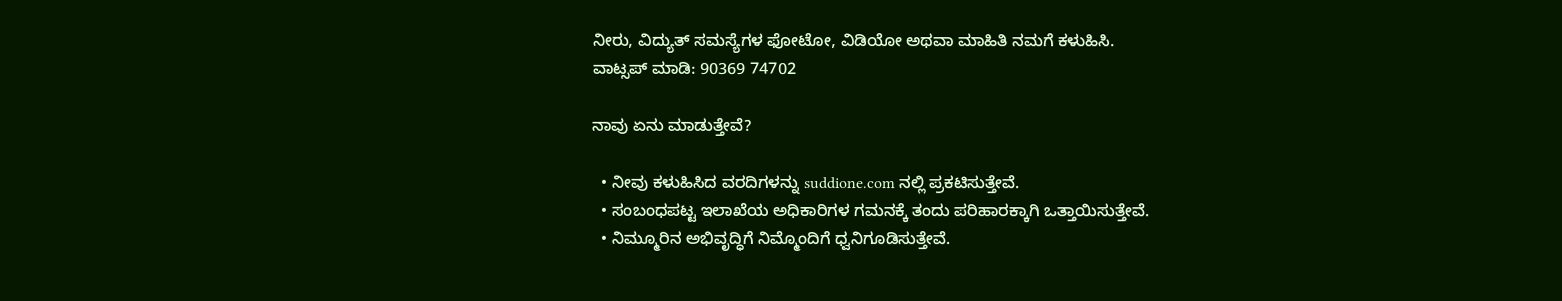ನೀರು, ವಿದ್ಯುತ್ ಸಮಸ್ಯೆಗಳ ಫೋಟೋ, ವಿಡಿಯೋ ಅಥವಾ ಮಾಹಿತಿ ನಮಗೆ ಕಳುಹಿಸಿ.
ವಾಟ್ಸಪ್ ಮಾಡಿ: 90369 74702

ನಾವು ಏನು ಮಾಡುತ್ತೇವೆ?

  • ನೀವು ಕಳುಹಿಸಿದ ವರದಿಗಳನ್ನು suddione.com ನಲ್ಲಿ ಪ್ರಕಟಿಸುತ್ತೇವೆ.
  • ಸಂಬಂಧಪಟ್ಟ ಇಲಾಖೆಯ ಅಧಿಕಾರಿಗಳ ಗಮನಕ್ಕೆ ತಂದು ಪರಿಹಾರಕ್ಕಾಗಿ ಒತ್ತಾಯಿಸುತ್ತೇವೆ.
  • ನಿಮ್ಮೂರಿನ ಅಭಿವೃದ್ಧಿಗೆ ನಿಮ್ಮೊಂದಿಗೆ ಧ್ವನಿಗೂಡಿಸುತ್ತೇವೆ.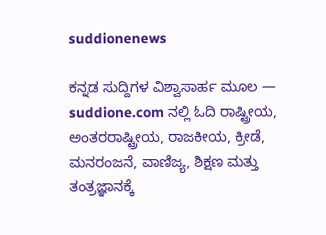suddionenews

ಕನ್ನಡ ಸುದ್ದಿಗಳ ವಿಶ್ವಾಸಾರ್ಹ ಮೂಲ — suddione.com ನಲ್ಲಿ ಓದಿ ರಾಷ್ಟ್ರೀಯ, ಅಂತರರಾಷ್ಟ್ರೀಯ, ರಾಜಕೀಯ, ಕ್ರೀಡೆ, ಮನರಂಜನೆ, ವಾಣಿಜ್ಯ, ಶಿಕ್ಷಣ ಮತ್ತು ತಂತ್ರಜ್ಞಾನಕ್ಕೆ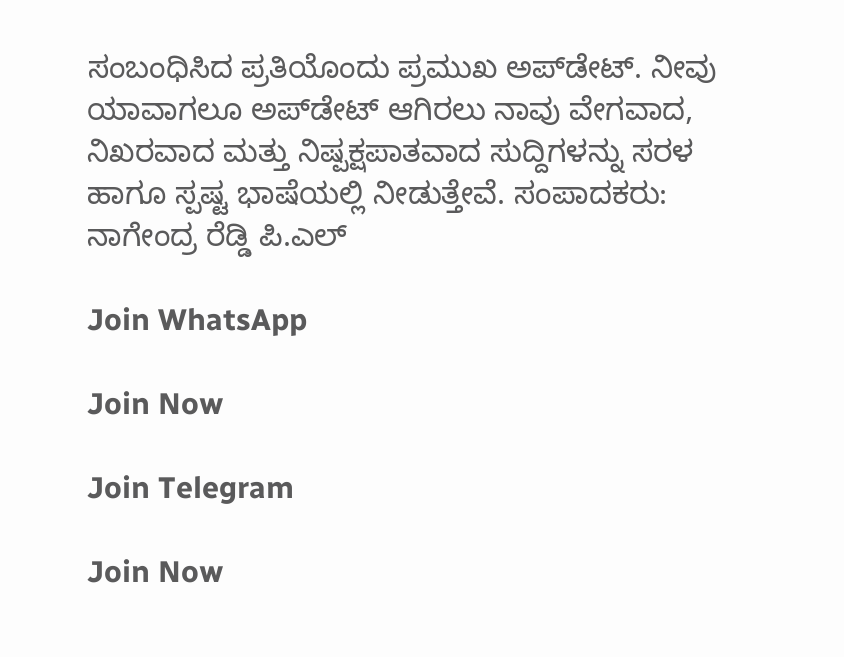ಸಂಬಂಧಿಸಿದ ಪ್ರತಿಯೊಂದು ಪ್ರಮುಖ ಅಪ್‌ಡೇಟ್. ನೀವು ಯಾವಾಗಲೂ ಅಪ್‌ಡೇಟ್ ಆಗಿರಲು ನಾವು ವೇಗವಾದ, ನಿಖರವಾದ ಮತ್ತು ನಿಷ್ಪಕ್ಷಪಾತವಾದ ಸುದ್ದಿಗಳನ್ನು ಸರಳ ಹಾಗೂ ಸ್ಪಷ್ಟ ಭಾಷೆಯಲ್ಲಿ ನೀಡುತ್ತೇವೆ. ಸಂಪಾದಕರು: ನಾಗೇಂದ್ರ ರೆಡ್ಡಿ ಪಿ.ಎಲ್

Join WhatsApp

Join Now

Join Telegram

Join Now